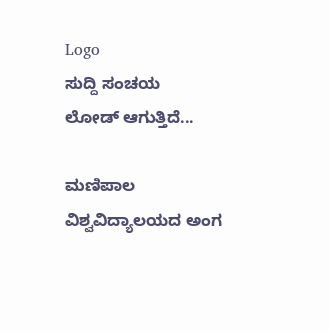Logo
ಸುದ್ದಿ ಸಂಚಯ
ಲೋಡ್ ಆಗುತ್ತಿದೆ...

ಮಣಿಪಾಲ ವಿಶ್ವವಿದ್ಯಾಲಯದ ಅಂಗ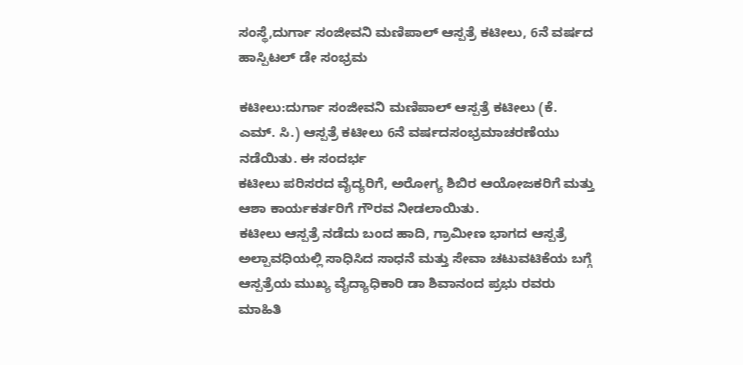ಸಂಸ್ಥೆ,ದುರ್ಗಾ ಸಂಜೀವನಿ ಮಣಿಪಾಲ್ ಆಸ್ಪತ್ರೆ ಕಟೀಲು, 6ನೆ ವರ್ಷದ ಹಾಸ್ಪಿಟಲ್ ಡೇ ಸಂಭ್ರಮ

ಕಟೀಲು:ದುರ್ಗಾ ಸಂಜೀವನಿ ಮಣಿಪಾಲ್ ಆಸ್ಪತ್ರೆ ಕಟೀಲು (ಕೆ. ಎಮ್. ಸಿ.) ಆಸ್ಪತ್ರೆ ಕಟೀಲು 6ನೆ ವರ್ಷದಸಂಭ್ರಮಾಚರಣೆಯು  ನಡೆಯಿತು. ಈ ಸಂದರ್ಭ
ಕಟೀಲು ಪರಿಸರದ ವೈದ್ಯರಿಗೆ, ಅರೋಗ್ಯ ಶಿಬಿರ ಆಯೋಜಕರಿಗೆ ಮತ್ತು ಆಶಾ ಕಾರ್ಯಕರ್ತರಿಗೆ ಗೌರವ ನೀಡಲಾಯಿತು.
ಕಟೀಲು ಆಸ್ಪತ್ರೆ ನಡೆದು ಬಂದ ಹಾದಿ, ಗ್ರಾಮೀಣ ಭಾಗದ ಆಸ್ಪತ್ರೆ ಅಲ್ಪಾವಧಿಯಲ್ಲಿ ಸಾಧಿಸಿದ ಸಾಧನೆ ಮತ್ತು ಸೇವಾ ಚಟುವಟಿಕೆಯ ಬಗ್ಗೆ   ಆಸ್ಪತ್ರೆಯ ಮುಖ್ಯ ವೈದ್ಯಾಧಿಕಾರಿ ಡಾ ಶಿವಾನಂದ ಪ್ರಭು ರವರು ಮಾಹಿತಿ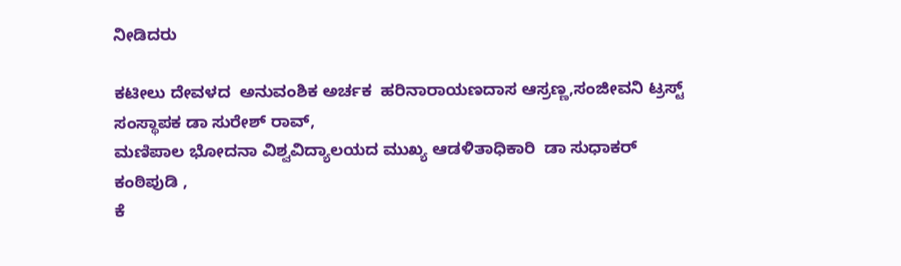ನೀಡಿದರು

ಕಟೀಲು ದೇವಳದ  ಅನುವಂಶಿಕ ಅರ್ಚಕ  ಹರಿನಾರಾಯಣದಾಸ ಆಸ್ರಣ್ಣ,ಸಂಜೀವನಿ ಟ್ರಸ್ಟ್ ಸಂಸ್ಥಾಪಕ ಡಾ ಸುರೇಶ್ ರಾವ್,
ಮಣಿಪಾಲ ಭೋದನಾ ವಿಶ್ವವಿದ್ಯಾಲಯದ ಮುಖ್ಯ ಆಡಳಿತಾಧಿಕಾರಿ  ಡಾ ಸುಧಾಕರ್ ಕಂಠಿಪುಡಿ ,
ಕೆ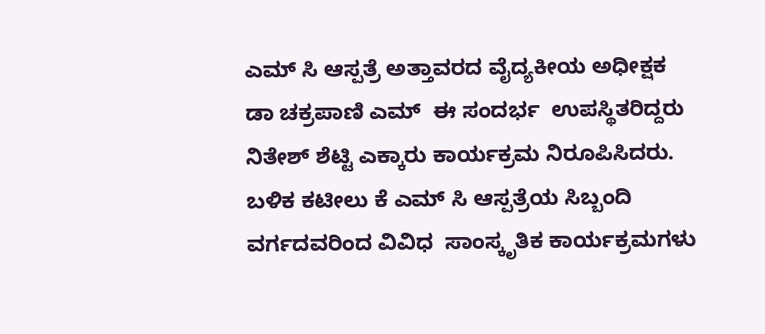ಎಮ್ ಸಿ ಆಸ್ಪತ್ರೆ ಅತ್ತಾವರದ ವೈದ್ಯಕೀಯ ಅಧೀಕ್ಷಕ ಡಾ ಚಕ್ರಪಾಣಿ ಎಮ್  ಈ ಸಂದರ್ಭ  ಉಪಸ್ಥಿತರಿದ್ದರು
ನಿತೇಶ್ ಶೆಟ್ಟಿ ಎಕ್ಕಾರು ಕಾರ್ಯಕ್ರಮ ನಿರೂಪಿಸಿದರು.
ಬಳಿಕ ಕಟೀಲು ಕೆ ಎಮ್ ಸಿ ಆಸ್ಪತ್ರೆಯ ಸಿಬ್ಬಂದಿ ವರ್ಗದವರಿಂದ ವಿವಿಧ  ಸಾಂಸ್ಕೃತಿಕ ಕಾರ್ಯಕ್ರಮಗಳು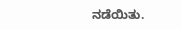ನಡೆಯಿತು.